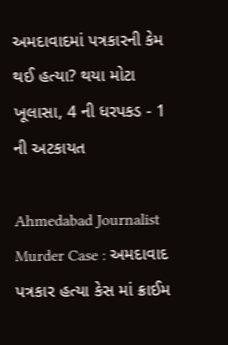અમદાવાદમાં પત્રકારની કેમ થઈ હત્યા? થયા મોટા ખૂલાસા, 4 ની ધરપકડ - 1 ની અટકાયત

Ahmedabad Journalist Murder Case : અમદાવાદ પત્રકાર હત્યા કેસ માં ક્રાઈમ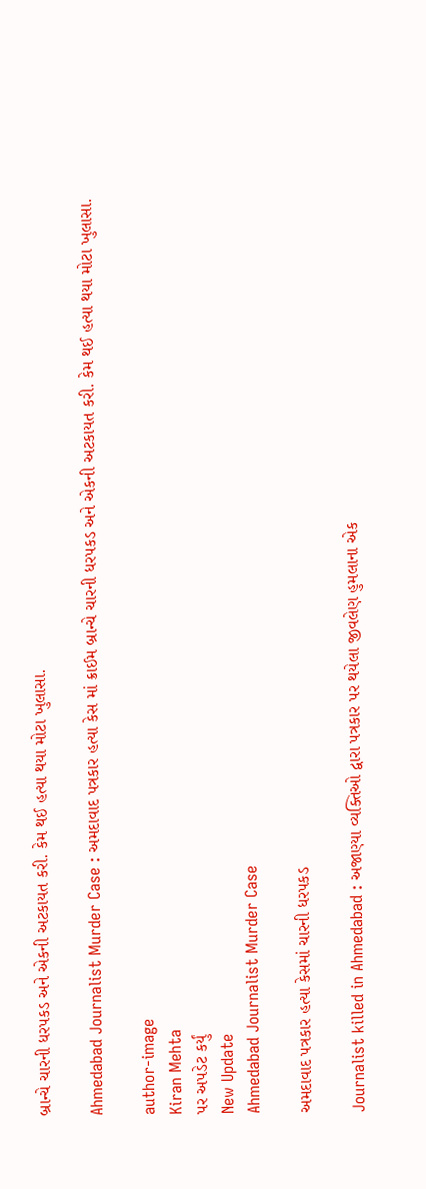બ્રાન્ચે ચારની ધરપકડ અને એકની અટકાયત કરી. કેમ થઈ હત્યા થયા મોટા ખુલાસા.

Ahmedabad Journalist Murder Case : અમદાવાદ પત્રકાર હત્યા કેસ માં ક્રાઈમ બ્રાન્ચે ચારની ધરપકડ અને એકની અટકાયત કરી. કેમ થઈ હત્યા થયા મોટા ખુલાસા.

author-image
Kiran Mehta
પર અપડેટ કર્યું
New Update
Ahmedabad Journalist Murder Case

અમદાવાદ પત્રકાર હત્યા કેસમાં ચારની ધરપકડ

Journalist killed in Ahmedabad : અજાણ્યા વ્યક્તિઓ દ્વારા પત્રકાર પર થયેલા જીવલેણ હુમલાના એક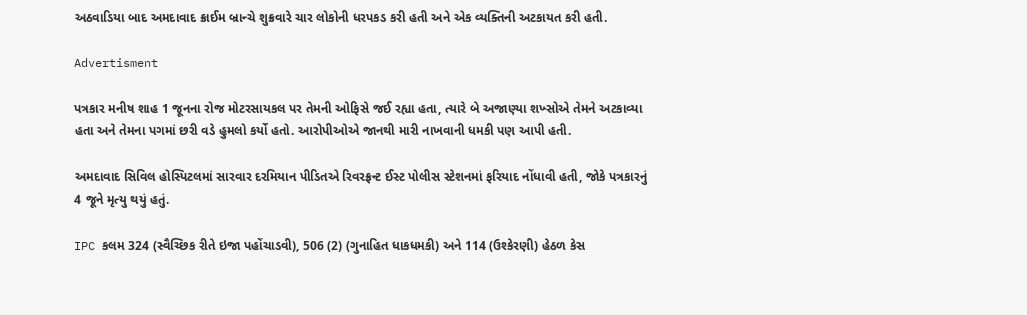અઠવાડિયા બાદ અમદાવાદ ક્રાઈમ બ્રાન્ચે શુક્રવારે ચાર લોકોની ધરપકડ કરી હતી અને એક વ્યક્તિની અટકાયત કરી હતી.

Advertisment

પત્રકાર મનીષ શાહ 1 જૂનના રોજ મોટરસાયકલ પર તેમની ઓફિસે જઈ રહ્યા હતા, ત્યારે બે અજાણ્યા શખ્સોએ તેમને અટકાવ્યા હતા અને તેમના પગમાં છરી વડે હુમલો કર્યો હતો. આરોપીઓએ જાનથી મારી નાખવાની ધમકી પણ આપી હતી.

અમદાવાદ સિવિલ હોસ્પિટલમાં સારવાર દરમિયાન પીડિતએ રિવરફ્રન્ટ ઈસ્ટ પોલીસ સ્ટેશનમાં ફરિયાદ નોંધાવી હતી, જોકે પત્રકારનું 4 જૂને મૃત્યુ થયું હતું.

IPC કલમ 324 (સ્વૈચ્છિક રીતે ઇજા પહોંચાડવી), 506 (2) (ગુનાહિત ધાકધમકી) અને 114 (ઉશ્કેરણી) હેઠળ કેસ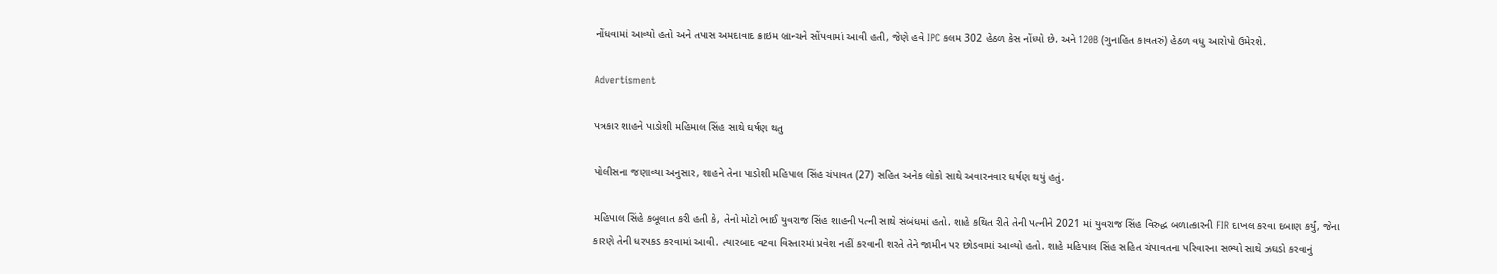નોંધવામાં આવ્યો હતો અને તપાસ અમદાવાદ ક્રાઇમ બ્રાન્ચને સોંપવામાં આવી હતી, જેણે હવે IPC કલમ 302 હેઠળ કેસ નોંધ્યો છે. અને 120B (ગુનાહિત કાવતરું) હેઠળ વધુ આરોપો ઉમેરશે.

Advertisment

પત્રકાર શાહને પાડોશી મહિમાલ સિંહ સાથે ઘર્ષણ થતુ

પોલીસના જણાવ્યા અનુસાર, શાહને તેના પાડોશી મહિપાલ સિંહ ચંપાવત (27) સહિત અનેક લોકો સાથે અવારનવાર ઘર્ષણ થયું હતું.

મહિપાલ સિંહે કબૂલાત કરી હતી કે, તેનો મોટો ભાઈ યુવરાજ સિંહ શાહની પત્ની સાથે સંબંધમાં હતો. શાહે કથિત રીતે તેની પત્નીને 2021 માં યુવરાજ સિંહ વિરુદ્ધ બળાત્કારની FIR દાખલ કરવા દબાણ કર્યું, જેના કારણે તેની ધરપકડ કરવામાં આવી. ત્યારબાદ વટવા વિસ્તારમાં પ્રવેશ નહીં કરવાની શરતે તેને જામીન પર છોડવામાં આવ્યો હતો. શાહે મહિપાલ સિંહ સહિત ચંપાવતના પરિવારના સભ્યો સાથે ઝઘડો કરવાનું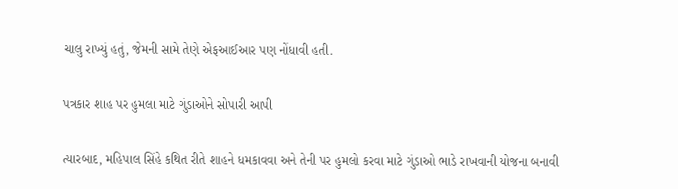ચાલુ રાખ્યું હતું, જેમની સામે તેણે એફઆઈઆર પણ નોંધાવી હતી.

પત્રકાર શાહ પર હુમલા માટે ગુંડાઓને સોપારી આપી

ત્યારબાદ, મહિપાલ સિંહે કથિત રીતે શાહને ધમકાવવા અને તેની પર હુમલો કરવા માટે ગુંડાઓ ભાડે રાખવાની યોજના બનાવી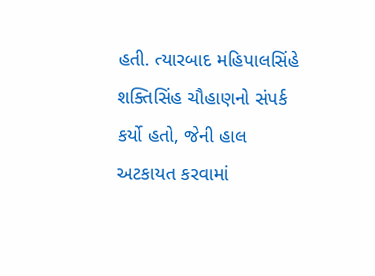હતી. ત્યારબાદ મહિપાલસિંહે શક્તિસિંહ ચૌહાણનો સંપર્ક કર્યો હતો, જેની હાલ અટકાયત કરવામાં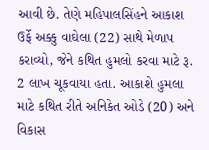આવી છે. તેણે મહિપાલસિંહને આકાશ ઉર્ફે અક્કુ વાઘેલા (22) સાથે મેળાપ કરાવ્યો, જેને કથિત હુમલો કરવા માટે રૂ. 2 લાખ ચૂકવાયા હતા. આકાશે હુમલા માટે કથિત રીતે અનિકેત ઓડે (20) અને વિકાસ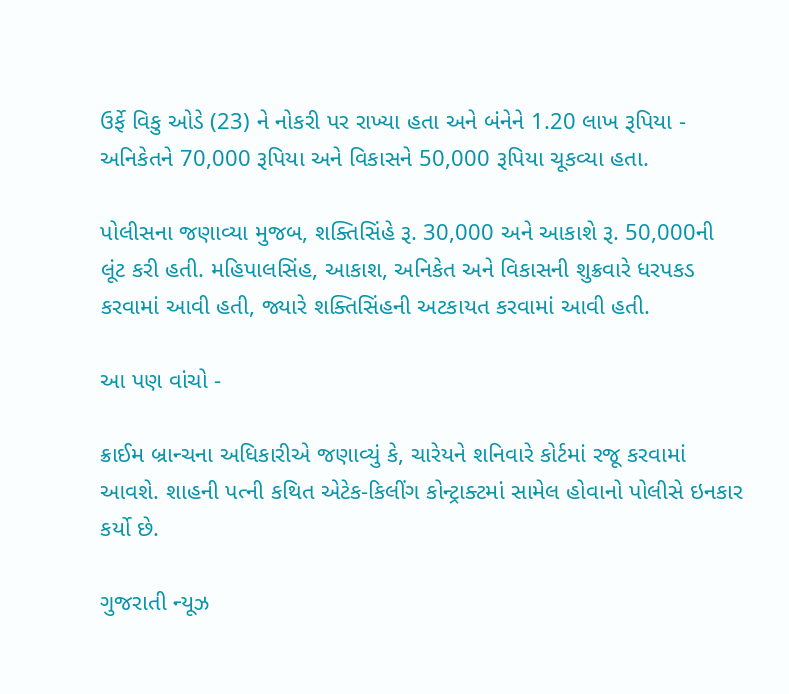ઉર્ફે વિકુ ઓડે (23) ને નોકરી પર રાખ્યા હતા અને બંનેને 1.20 લાખ રૂપિયા - અનિકેતને 70,000 રૂપિયા અને વિકાસને 50,000 રૂપિયા ચૂકવ્યા હતા.

પોલીસના જણાવ્યા મુજબ, શક્તિસિંહે રૂ. 30,000 અને આકાશે રૂ. 50,000ની લૂંટ કરી હતી. મહિપાલસિંહ, આકાશ, અનિકેત અને વિકાસની શુક્રવારે ધરપકડ કરવામાં આવી હતી, જ્યારે શક્તિસિંહની અટકાયત કરવામાં આવી હતી.

આ પણ વાંચો -

ક્રાઈમ બ્રાન્ચના અધિકારીએ જણાવ્યું કે, ચારેયને શનિવારે કોર્ટમાં રજૂ કરવામાં આવશે. શાહની પત્ની કથિત એટેક-કિલીંગ કોન્ટ્રાક્ટમાં સામેલ હોવાનો પોલીસે ઇનકાર કર્યો છે.

ગુજરાતી ન્યૂઝ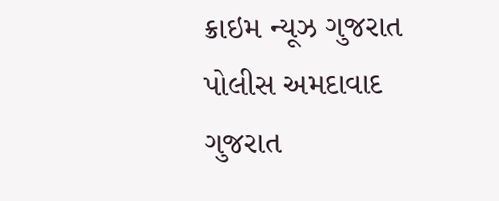ક્રાઇમ ન્યૂઝ ગુજરાત પોલીસ અમદાવાદ ગુજરાત